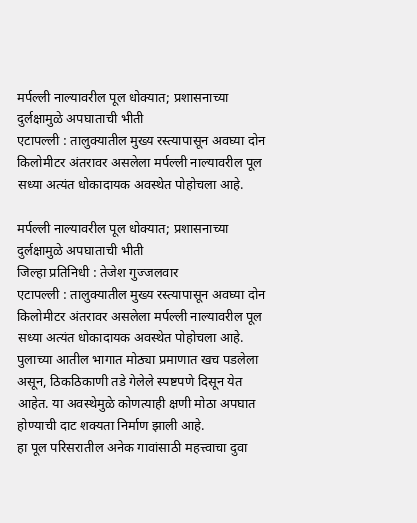मर्पल्ली नाल्यावरील पूल धोक्यात; प्रशासनाच्या दुर्लक्षामुळे अपघाताची भीती
एटापल्ली : तालुक्यातील मुख्य रस्त्यापासून अवघ्या दोन किलोमीटर अंतरावर असलेला मर्पल्ली नाल्यावरील पूल सध्या अत्यंत धोकादायक अवस्थेत पोहोचला आहे.

मर्पल्ली नाल्यावरील पूल धोक्यात; प्रशासनाच्या दुर्लक्षामुळे अपघाताची भीती
जिल्हा प्रतिनिधी : तेजेश गुज्जलवार
एटापल्ली : तालुक्यातील मुख्य रस्त्यापासून अवघ्या दोन किलोमीटर अंतरावर असलेला मर्पल्ली नाल्यावरील पूल सध्या अत्यंत धोकादायक अवस्थेत पोहोचला आहे. पुलाच्या आतील भागात मोठ्या प्रमाणात खच पडलेला असून, ठिकठिकाणी तडे गेलेले स्पष्टपणे दिसून येत आहेत. या अवस्थेमुळे कोणत्याही क्षणी मोठा अपघात होण्याची दाट शक्यता निर्माण झाली आहे.
हा पूल परिसरातील अनेक गावांसाठी महत्त्वाचा दुवा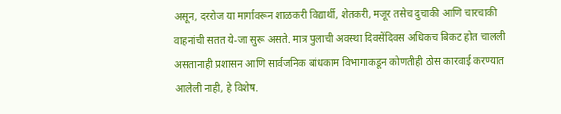असून, दररोज या मार्गावरून शाळकरी विद्यार्थी, शेतकरी, मजूर तसेच दुचाकी आणि चारचाकी वाहनांची सतत ये-जा सुरू असते. मात्र पुलाची अवस्था दिवसेंदिवस अधिकच बिकट होत चालली असतानाही प्रशासन आणि सार्वजनिक बांधकाम विभागाकडून कोणतीही ठोस कारवाई करण्यात आलेली नाही, हे विशेष.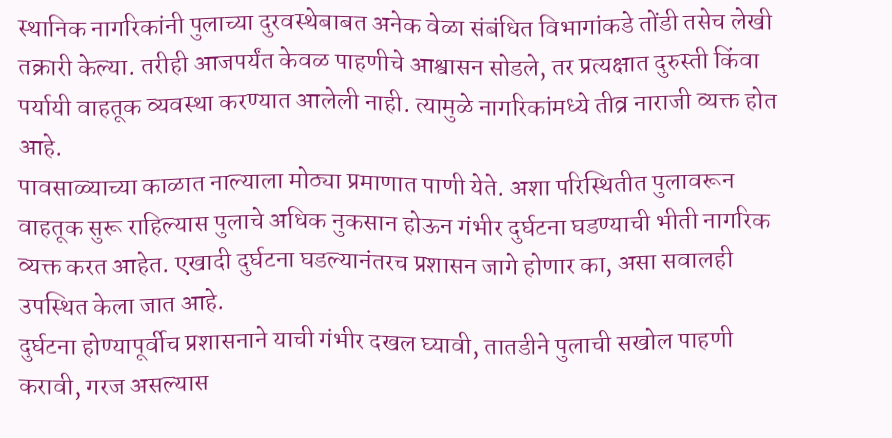स्थानिक नागरिकांनी पुलाच्या दुरवस्थेबाबत अनेक वेळा संबंधित विभागांकडे तोंडी तसेच लेखी तक्रारी केल्या. तरीही आजपर्यंत केवळ पाहणीचे आश्वासन सोडले, तर प्रत्यक्षात दुरुस्ती किंवा पर्यायी वाहतूक व्यवस्था करण्यात आलेली नाही. त्यामुळे नागरिकांमध्ये तीव्र नाराजी व्यक्त होत आहे.
पावसाळ्याच्या काळात नाल्याला मोठ्या प्रमाणात पाणी येते. अशा परिस्थितीत पुलावरून वाहतूक सुरू राहिल्यास पुलाचे अधिक नुकसान होऊन गंभीर दुर्घटना घडण्याची भीती नागरिक व्यक्त करत आहेत. एखादी दुर्घटना घडल्यानंतरच प्रशासन जागे होणार का, असा सवालही उपस्थित केला जात आहे.
दुर्घटना होण्यापूर्वीच प्रशासनाने याची गंभीर दखल घ्यावी, तातडीने पुलाची सखोल पाहणी करावी, गरज असल्यास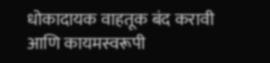धोकादायक वाहतूक बंद करावी आणि कायमस्वरूपी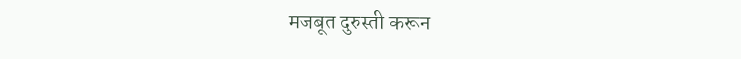मजबूत दुरुस्ती करून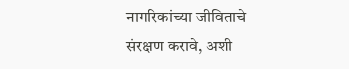नागरिकांच्या जीविताचे संरक्षण करावे, अशी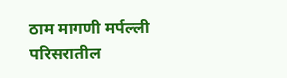ठाम मागणी मर्पल्ली परिसरातील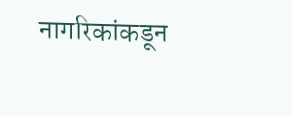नागरिकांकडून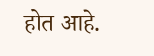होत आहे.